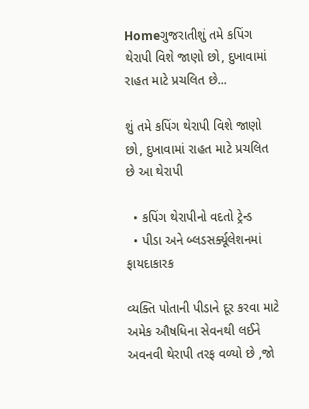Homeગુજરાતીશું તમે કપિંગ થેરાપી વિશે જાણો છો, દુખાવામાં રાહત માટે પ્રચલિત છે...

શું તમે કપિંગ થેરાપી વિશે જાણો છો, દુખાવામાં રાહત માટે પ્રચલિત છે આ થેરાપી

  • કપિંગ થેરાપીનો વદતો ટ્રેન્ડ
  • પીડા અને બ્લડસર્ક્યૂલેશનમાં ફાયદાકારક

વ્યક્તિ પોતાની પીડાને દૂર કરવા માટે અમેક ઔષધિના સેવનથી લઈને અવનવી થેરાપી તરફ વળ્યો છે ,જો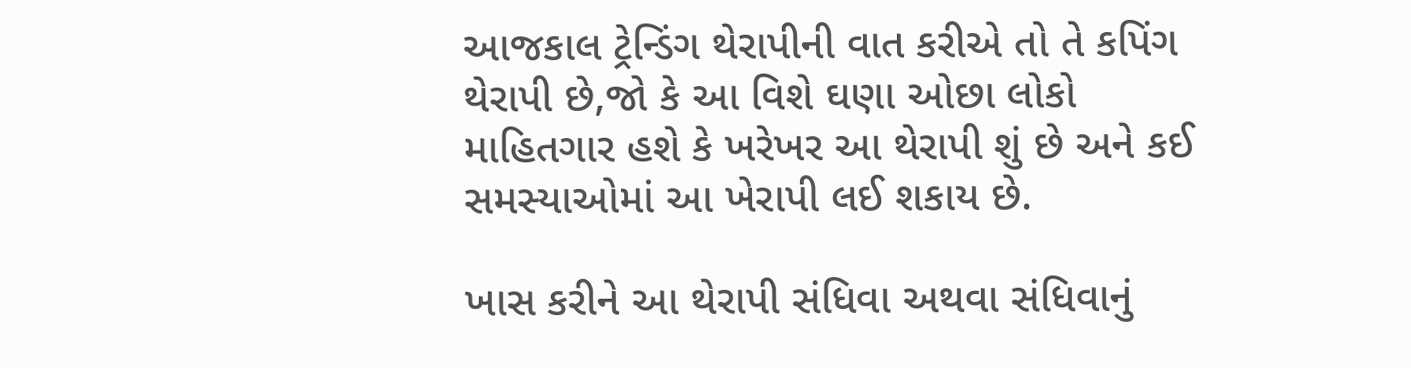આજકાલ ટ્રેન્ડિંગ થેરાપીની વાત કરીએ તો તે કપિંગ થેરાપી છે,જો કે આ વિશે ઘણા ઓછા લોકો માહિતગાર હશે કે ખરેખર આ થેરાપી શું છે અને કઈ સમસ્યાઓમાં આ ખેરાપી લઈ શકાય છે.

ખાસ કરીને આ થેરાપી સંધિવા અથવા સંધિવાનું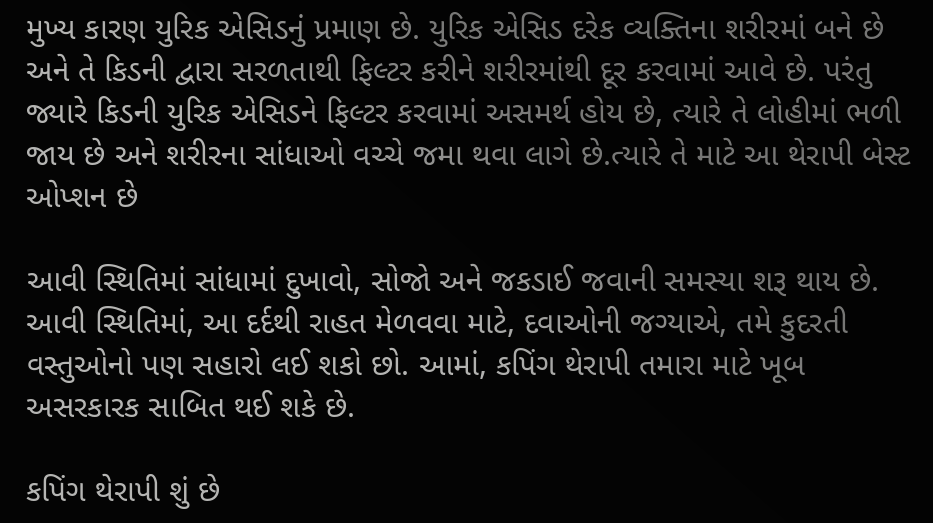મુખ્ય કારણ યુરિક એસિડનું પ્રમાણ છે. યુરિક એસિડ દરેક વ્યક્તિના શરીરમાં બને છે અને તે કિડની દ્વારા સરળતાથી ફિલ્ટર કરીને શરીરમાંથી દૂર કરવામાં આવે છે. પરંતુ જ્યારે કિડની યુરિક એસિડને ફિલ્ટર કરવામાં અસમર્થ હોય છે, ત્યારે તે લોહીમાં ભળી જાય છે અને શરીરના સાંધાઓ વચ્ચે જમા થવા લાગે છે.ત્યારે તે માટે આ થેરાપી બેસ્ટ ઓપ્શન છે

આવી સ્થિતિમાં સાંધામાં દુખાવો, સોજો અને જકડાઈ જવાની સમસ્યા શરૂ થાય છે. આવી સ્થિતિમાં, આ દર્દથી રાહત મેળવવા માટે, દવાઓની જગ્યાએ, તમે કુદરતી વસ્તુઓનો પણ સહારો લઈ શકો છો. આમાં, કપિંગ થેરાપી તમારા માટે ખૂબ અસરકારક સાબિત થઈ શકે છે.

કપિંગ થેરાપી શું છે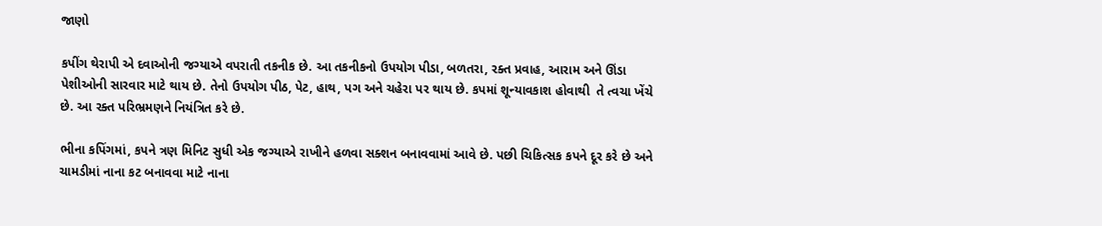જાણો

કપીંગ થેરાપી એ દવાઓની જગ્યાએ વપરાતી તકનીક છે. આ તકનીકનો ઉપયોગ પીડા, બળતરા, રક્ત પ્રવાહ, આરામ અને ઊંડા પેશીઓની સારવાર માટે થાય છે. તેનો ઉપયોગ પીઠ, પેટ, હાથ, પગ અને ચહેરા પર થાય છે. કપમાં શૂન્યાવકાશ હોવાથી  તે ત્વચા ખેંચે છે. આ રક્ત પરિભ્રમણને નિયંત્રિત કરે છે.

ભીના કપિંગમાં, કપને ત્રણ મિનિટ સુધી એક જગ્યાએ રાખીને હળવા સક્શન બનાવવામાં આવે છે. પછી ચિકિત્સક કપને દૂર કરે છે અને ચામડીમાં નાના કટ બનાવવા માટે નાના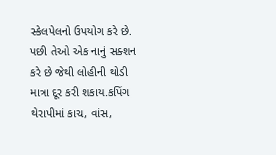સ્કેલપેલનો ઉપયોગ કરે છે. પછી તેઓ એક નાનું સક્શન કરે છે જેથી લોહીની થોડી માત્રા દૂર કરી શકાય.કપિંગ થેરાપીમાં કાચ, વાંસ,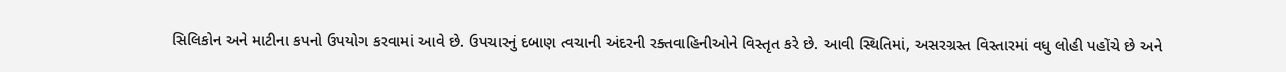સિલિકોન અને માટીના કપનો ઉપયોગ કરવામાં આવે છે. ઉપચારનું દબાણ ત્વચાની અંદરની રક્તવાહિનીઓને વિસ્તૃત કરે છે. આવી સ્થિતિમાં, અસરગ્રસ્ત વિસ્તારમાં વધુ લોહી પહોંચે છે અને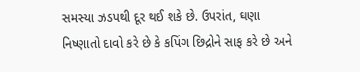સમસ્યા ઝડપથી દૂર થઈ શકે છે. ઉપરાંત, ઘણા નિષ્ણાતો દાવો કરે છે કે કપિંગ છિદ્રોને સાફ કરે છે અને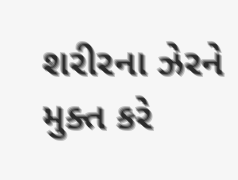શરીરના ઝેરને મુક્ત કરે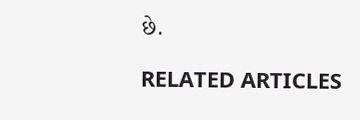છે.

RELATED ARTICLES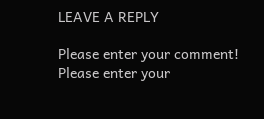LEAVE A REPLY

Please enter your comment!
Please enter your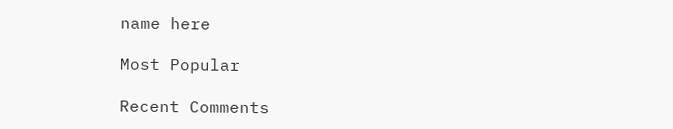name here

Most Popular

Recent Comments